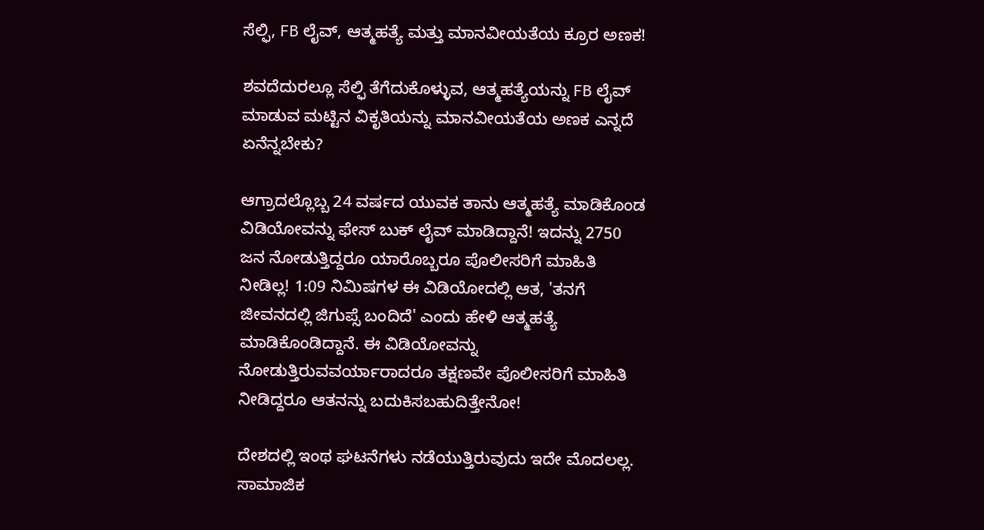ಸೆಲ್ಫಿ, FB ಲೈವ್, ಆತ್ಮಹತ್ಯೆ ಮತ್ತು ಮಾನವೀಯತೆಯ ಕ್ರೂರ ಅಣಕ!

ಶವದೆದುರಲ್ಲೂ ಸೆಲ್ಫಿ ತೆಗೆದುಕೊಳ್ಳುವ, ಆತ್ಮಹತ್ಯೆಯನ್ನು FB ಲೈವ್ ಮಾಡುವ ಮಟ್ಟಿನ ವಿಕೃತಿಯನ್ನು ಮಾನವೀಯತೆಯ ಅಣಕ ಎನ್ನದೆ ಏನೆನ್ನಬೇಕು?

ಆಗ್ರಾದಲ್ಲೊಬ್ಬ 24 ವರ್ಷದ ಯುವಕ ತಾನು ಆತ್ಮಹತ್ಯೆ ಮಾಡಿಕೊಂಡ ವಿಡಿಯೋವನ್ನು ಫೇಸ್ ಬುಕ್ ಲೈವ್ ಮಾಡಿದ್ದಾನೆ! ಇದನ್ನು 2750 ಜನ ನೋಡುತ್ತಿದ್ದರೂ ಯಾರೊಬ್ಬರೂ ಪೊಲೀಸರಿಗೆ ಮಾಹಿತಿ ನೀಡಿಲ್ಲ! 1:09 ನಿಮಿಷಗಳ ಈ ವಿಡಿಯೋದಲ್ಲಿ ಆತ, 'ತನಗೆ ಜೀವನದಲ್ಲಿ ಜಿಗುಪ್ಸೆ ಬಂದಿದೆ' ಎಂದು ಹೇಳಿ ಆತ್ಮಹತ್ಯೆ ಮಾಡಿಕೊಂಡಿದ್ದಾನೆ. ಈ ವಿಡಿಯೋವನ್ನು ನೋಡುತ್ತಿರುವವರ್ಯಾರಾದರೂ ತಕ್ಷಣವೇ ಪೊಲೀಸರಿಗೆ ಮಾಹಿತಿ ನೀಡಿದ್ದರೂ ಆತನನ್ನು ಬದುಕಿಸಬಹುದಿತ್ತೇನೋ!

ದೇಶದಲ್ಲಿ ಇಂಥ ಘಟನೆಗಳು ನಡೆಯುತ್ತಿರುವುದು ಇದೇ ಮೊದಲಲ್ಲ. ಸಾಮಾಜಿಕ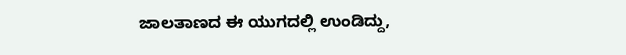ಜಾಲತಾಣದ ಈ ಯುಗದಲ್ಲಿ ಉಂಡಿದ್ದು,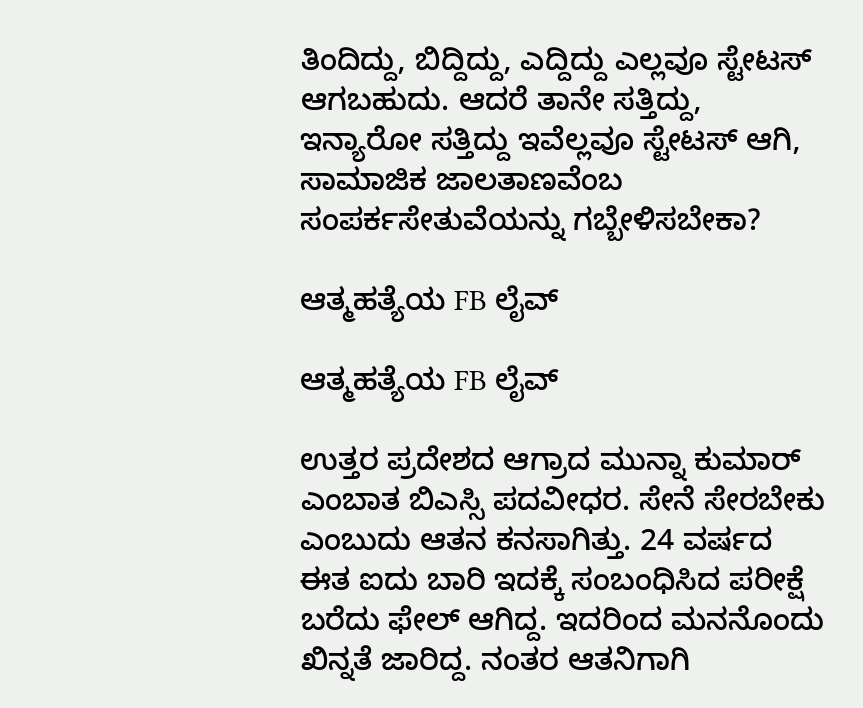ತಿಂದಿದ್ದು, ಬಿದ್ದಿದ್ದು, ಎದ್ದಿದ್ದು ಎಲ್ಲವೂ ಸ್ಟೇಟಸ್ ಆಗಬಹುದು. ಆದರೆ ತಾನೇ ಸತ್ತಿದ್ದು, ಇನ್ಯಾರೋ ಸತ್ತಿದ್ದು ಇವೆಲ್ಲವೂ ಸ್ಟೇಟಸ್ ಆಗಿ, ಸಾಮಾಜಿಕ ಜಾಲತಾಣವೆಂಬ ಸಂಪರ್ಕಸೇತುವೆಯನ್ನು ಗಬ್ಬೇಳಿಸಬೇಕಾ?

ಆತ್ಮಹತ್ಯೆಯ FB ಲೈವ್

ಆತ್ಮಹತ್ಯೆಯ FB ಲೈವ್

ಉತ್ತರ ಪ್ರದೇಶದ ಆಗ್ರಾದ ಮುನ್ನಾ ಕುಮಾರ್ ಎಂಬಾತ ಬಿಎಸ್ಸಿ ಪದವೀಧರ. ಸೇನೆ ಸೇರಬೇಕು ಎಂಬುದು ಆತನ ಕನಸಾಗಿತ್ತು. 24 ವರ್ಷದ ಈತ ಐದು ಬಾರಿ ಇದಕ್ಕೆ ಸಂಬಂಧಿಸಿದ ಪರೀಕ್ಷೆ ಬರೆದು ಫೇಲ್ ಆಗಿದ್ದ. ಇದರಿಂದ ಮನನೊಂದು ಖಿನ್ನತೆ ಜಾರಿದ್ದ. ನಂತರ ಆತನಿಗಾಗಿ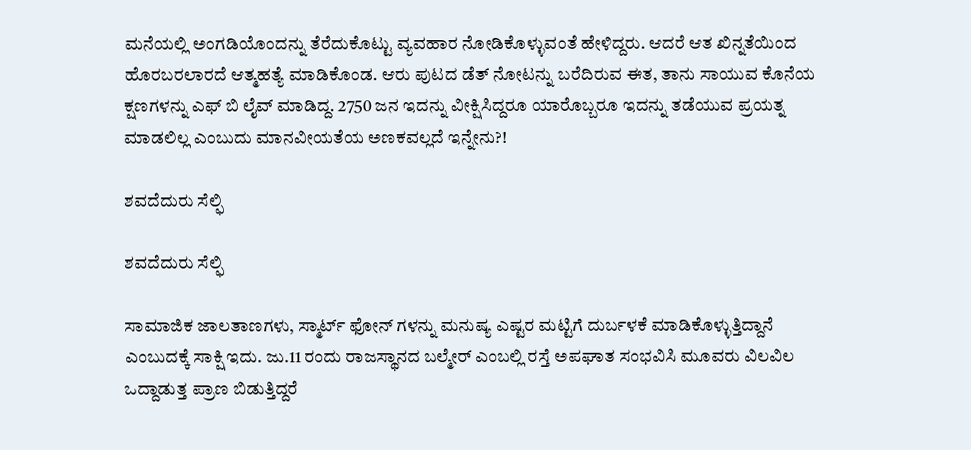ಮನೆಯಲ್ಲಿ ಅಂಗಡಿಯೊಂದನ್ನು ತೆರೆದುಕೊಟ್ಟು ವ್ಯವಹಾರ ನೋಡಿಕೊಳ್ಳುವಂತೆ ಹೇಳಿದ್ದರು. ಆದರೆ ಆತ ಖಿನ್ನತೆಯಿಂದ ಹೊರಬರಲಾರದೆ ಆತ್ಮಹತ್ಯೆ ಮಾಡಿಕೊಂಡ. ಆರು ಪುಟದ ಡೆತ್ ನೋಟನ್ನು ಬರೆದಿರುವ ಈತ, ತಾನು ಸಾಯುವ ಕೊನೆಯ ಕ್ಷಣಗಳನ್ನು ಎಫ್ ಬಿ ಲೈವ್ ಮಾಡಿದ್ದ. 2750 ಜನ ಇದನ್ನು ವೀಕ್ಷಿಸಿದ್ದರೂ ಯಾರೊಬ್ಬರೂ ಇದನ್ನು ತಡೆಯುವ ಪ್ರಯತ್ನ ಮಾಡಲಿಲ್ಲ ಎಂಬುದು ಮಾನವೀಯತೆಯ ಅಣಕವಲ್ಲದೆ ಇನ್ನೇನು?!

ಶವದೆದುರು ಸೆಲ್ಫಿ

ಶವದೆದುರು ಸೆಲ್ಫಿ

ಸಾಮಾಜಿಕ ಜಾಲತಾಣಗಳು, ಸ್ಮಾರ್ಟ್ ಫೋನ್ ಗಳನ್ನು ಮನುಷ್ಯ ಎಷ್ಟರ ಮಟ್ಟಿಗೆ ದುರ್ಬಳಕೆ ಮಾಡಿಕೊಳ್ಳುತ್ತಿದ್ದಾನೆ ಎಂಬುದಕ್ಕೆ ಸಾಕ್ಷಿ ಇದು. ಜು.11 ರಂದು ರಾಜಸ್ಥಾನದ ಬಲ್ಮೇರ್ ಎಂಬಲ್ಲಿ ರಸ್ತೆ ಅಪಘಾತ ಸಂಭವಿಸಿ ಮೂವರು ವಿಲವಿಲ ಒದ್ದಾಡುತ್ತ ಪ್ರಾಣ ಬಿಡುತ್ತಿದ್ದರೆ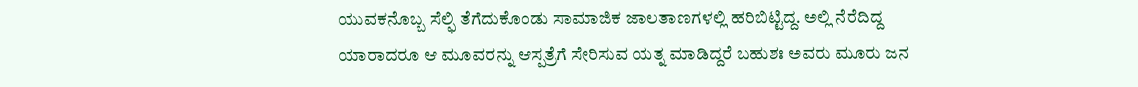ಯುವಕನೊಬ್ಬ ಸೆಲ್ಫಿ ತೆಗೆದುಕೊಂಡು ಸಾಮಾಜಿಕ ಜಾಲತಾಣಗಳಲ್ಲಿ ಹರಿಬಿಟ್ಟಿದ್ದ. ಅಲ್ಲಿ ನೆರೆದಿದ್ದ ಯಾರಾದರೂ ಆ ಮೂವರನ್ನು ಆಸ್ಪತ್ರೆಗೆ ಸೇರಿಸುವ ಯತ್ನ ಮಾಡಿದ್ದರೆ ಬಹುಶಃ ಅವರು ಮೂರು ಜನ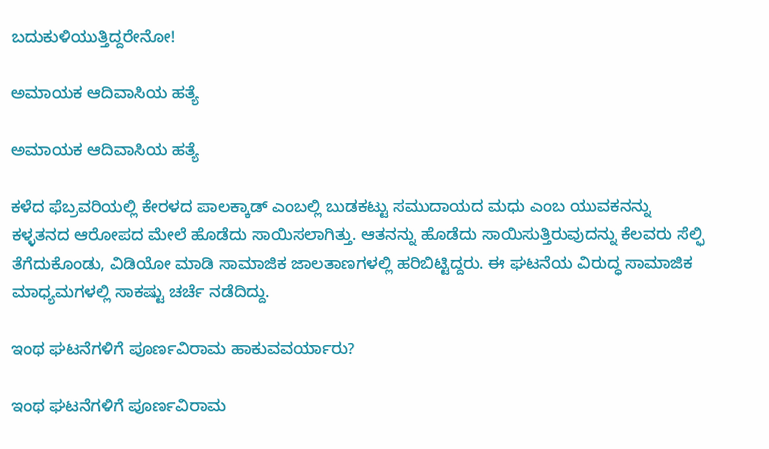ಬದುಕುಳಿಯುತ್ತಿದ್ದರೇನೋ!

ಅಮಾಯಕ ಆದಿವಾಸಿಯ ಹತ್ಯೆ

ಅಮಾಯಕ ಆದಿವಾಸಿಯ ಹತ್ಯೆ

ಕಳೆದ ಫೆಬ್ರವರಿಯಲ್ಲಿ ಕೇರಳದ ಪಾಲಕ್ಕಾಡ್ ಎಂಬಲ್ಲಿ ಬುಡಕಟ್ಟು ಸಮುದಾಯದ ಮಧು ಎಂಬ ಯುವಕನನ್ನು ಕಳ್ಳತನದ ಆರೋಪದ ಮೇಲೆ ಹೊಡೆದು ಸಾಯಿಸಲಾಗಿತ್ತು. ಆತನನ್ನು ಹೊಡೆದು ಸಾಯಿಸುತ್ತಿರುವುದನ್ನು ಕೆಲವರು ಸೆಲ್ಫಿ ತೆಗೆದುಕೊಂಡು, ವಿಡಿಯೋ ಮಾಡಿ ಸಾಮಾಜಿಕ ಜಾಲತಾಣಗಳಲ್ಲಿ ಹರಿಬಿಟ್ಟಿದ್ದರು. ಈ ಘಟನೆಯ ವಿರುದ್ಧ ಸಾಮಾಜಿಕ ಮಾಧ್ಯಮಗಳಲ್ಲಿ ಸಾಕಷ್ಟು ಚರ್ಚೆ ನಡೆದಿದ್ದು.

ಇಂಥ ಘಟನೆಗಳಿಗೆ ಪೂರ್ಣವಿರಾಮ ಹಾಕುವವರ್ಯಾರು?

ಇಂಥ ಘಟನೆಗಳಿಗೆ ಪೂರ್ಣವಿರಾಮ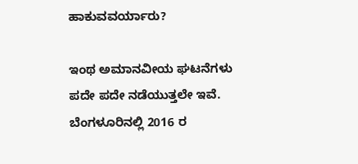ಹಾಕುವವರ್ಯಾರು?

ಇಂಥ ಅಮಾನವೀಯ ಘಟನೆಗಳು ಪದೇ ಪದೇ ನಡೆಯುತ್ತಲೇ ಇವೆ. ಬೆಂಗಳೂರಿನಲ್ಲಿ 2016 ರ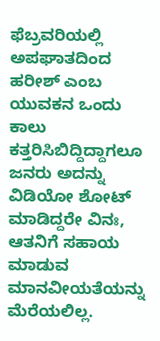ಫೆಬ್ರವರಿಯಲ್ಲಿ ಅಪಘಾತದಿಂದ ಹರೀಶ್ ಎಂಬ ಯುವಕನ ಒಂದು ಕಾಲು ಕತ್ತರಿಸಿಬಿದ್ದಿದ್ದಾಗಲೂ ಜನರು ಅದನ್ನು ವಿಡಿಯೋ ಶೋಟ್ ಮಾಡಿದ್ದರೇ ವಿನಃ, ಆತನಿಗೆ ಸಹಾಯ ಮಾಡುವ ಮಾನವೀಯತೆಯನ್ನು ಮೆರೆಯಲಿಲ್ಲ.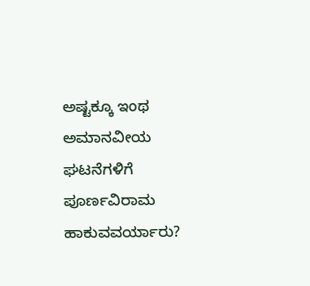ಅಷ್ಟಕ್ಕೂ ಇಂಥ ಅಮಾನವೀಯ ಘಟನೆಗಳಿಗೆ ಪೂರ್ಣವಿರಾಮ ಹಾಕುವವರ್ಯಾರು?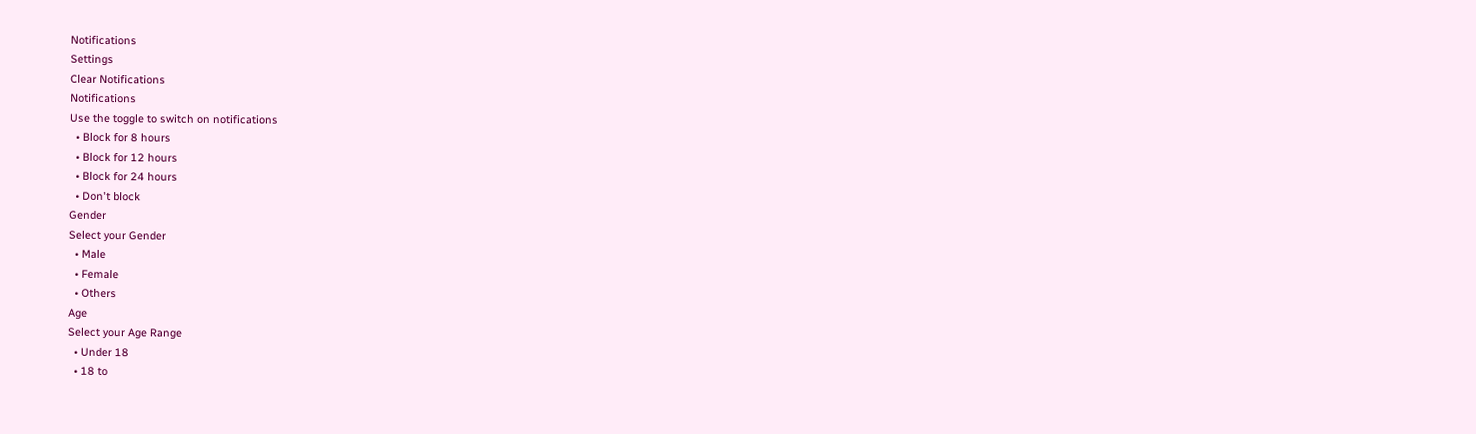Notifications
Settings
Clear Notifications
Notifications
Use the toggle to switch on notifications
  • Block for 8 hours
  • Block for 12 hours
  • Block for 24 hours
  • Don't block
Gender
Select your Gender
  • Male
  • Female
  • Others
Age
Select your Age Range
  • Under 18
  • 18 to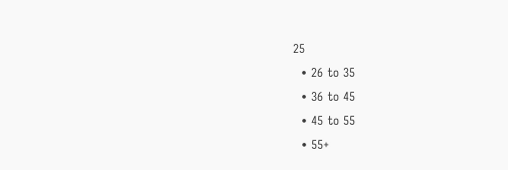25
  • 26 to 35
  • 36 to 45
  • 45 to 55
  • 55+